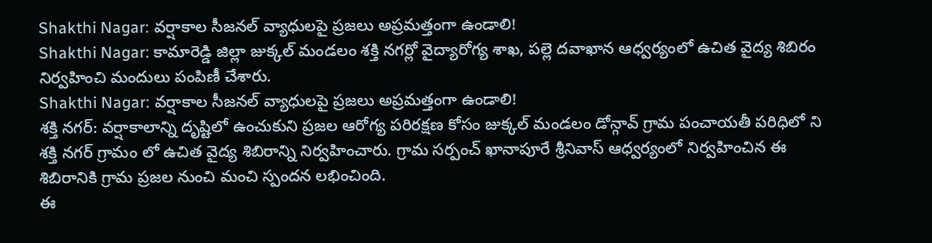Shakthi Nagar: వర్షాకాల సీజనల్ వ్యాధులపై ప్రజలు అప్రమత్తంగా ఉండాలి!
Shakthi Nagar: కామారెడ్డి జిల్లా జుక్కల్ మండలం శక్తి నగర్లో వైద్యారోగ్య శాఖ, పల్లె దవాఖాన ఆధ్వర్యంలో ఉచిత వైద్య శిబిరం నిర్వహించి మందులు పంపిణీ చేశారు.
Shakthi Nagar: వర్షాకాల సీజనల్ వ్యాధులపై ప్రజలు అప్రమత్తంగా ఉండాలి!
శక్తి నగర్: వర్షాకాలాన్ని దృష్టిలో ఉంచుకుని ప్రజల ఆరోగ్య పరిరక్షణ కోసం జుక్కల్ మండలం డోన్గావ్ గ్రామ పంచాయతీ పరిధిలో ని శక్తి నగర్ గ్రామం లో ఉచిత వైద్య శిబిరాన్ని నిర్వహించారు. గ్రామ సర్పంచ్ ఖానాపూరే శ్రీనివాస్ ఆధ్వర్యంలో నిర్వహించిన ఈ శిబిరానికి గ్రామ ప్రజల నుంచి మంచి స్పందన లభించింది.
ఈ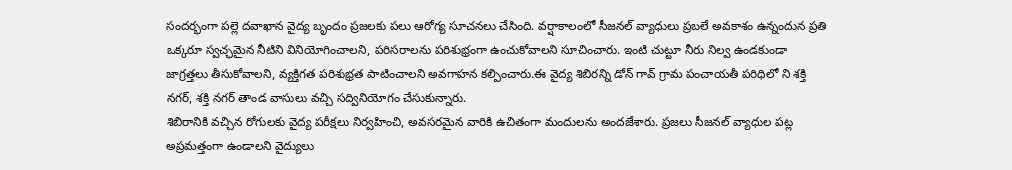సందర్భంగా పల్లె దవాఖాన వైద్య బృందం ప్రజలకు పలు ఆరోగ్య సూచనలు చేసింది. వర్షాకాలంలో సీజనల్ వ్యాధులు ప్రబలే అవకాశం ఉన్నందున ప్రతి ఒక్కరూ స్వచ్ఛమైన నీటిని వినియోగించాలని, పరిసరాలను పరిశుభ్రంగా ఉంచుకోవాలని సూచించారు. ఇంటి చుట్టూ నీరు నిల్వ ఉండకుండా జాగ్రత్తలు తీసుకోవాలని, వ్యక్తిగత పరిశుభ్రత పాటించాలని అవగాహన కల్పించారు.ఈ వైద్య శిబిరన్ని డోన్ గావ్ గ్రామ పంచాయతీ పరిధిలో ని శక్తి నగర్, శక్తి నగర్ తాండ వాసులు వచ్చి సద్వినియోగం చేసుకున్నారు.
శిబిరానికి వచ్చిన రోగులకు వైద్య పరీక్షలు నిర్వహించి, అవసరమైన వారికి ఉచితంగా మందులను అందజేశారు. ప్రజలు సీజనల్ వ్యాధుల పట్ల అప్రమత్తంగా ఉండాలని వైద్యులు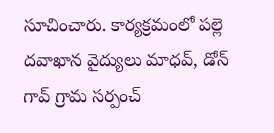సూచించారు. కార్యక్రమంలో పల్లె దవాఖాన వైద్యులు మాధవ్, డోన్ గావ్ గ్రామ సర్పంచ్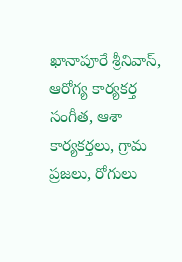ఖానాపూరే శ్రీనివాస్, ఆరోగ్య కార్యకర్త సంగీత, ఆశా కార్యకర్తలు, గ్రామ ప్రజలు, రోగులు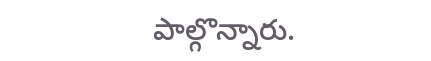పాల్గొన్నారు.